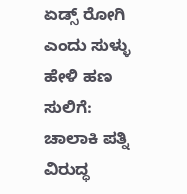ಏಡ್ಸ್ ರೋಗಿ ಎಂದು ಸುಳ್ಳು ಹೇಳಿ ಹಣ ಸುಲಿಗೆ: ಚಾಲಾಕಿ ಪತ್ನಿ ವಿರುದ್ಧ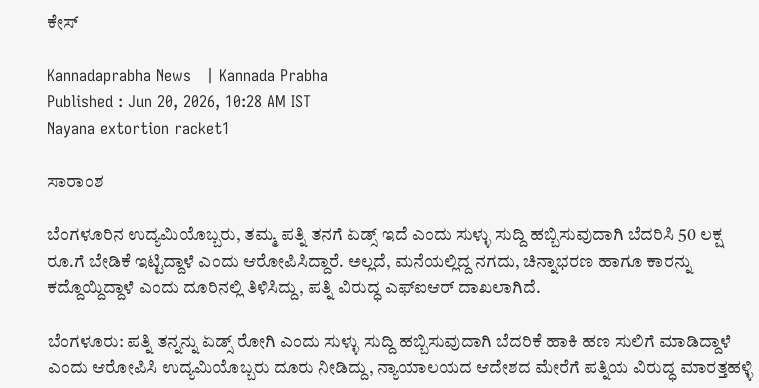ಕೇಸ್‌

Kannadaprabha News   | Kannada Prabha
Published : Jun 20, 2026, 10:28 AM IST
Nayana extortion racket1

ಸಾರಾಂಶ

ಬೆಂಗಳೂರಿನ ಉದ್ಯಮಿಯೊಬ್ಬರು, ತಮ್ಮ ಪತ್ನಿ ತನಗೆ ಏಡ್ಸ್ ಇದೆ ಎಂದು ಸುಳ್ಳು ಸುದ್ದಿ ಹಬ್ಬಿಸುವುದಾಗಿ ಬೆದರಿಸಿ 50 ಲಕ್ಷ ರೂ.ಗೆ ಬೇಡಿಕೆ ಇಟ್ಟಿದ್ದಾಳೆ ಎಂದು ಆರೋಪಿಸಿದ್ದಾರೆ. ಅಲ್ಲದೆ, ಮನೆಯಲ್ಲಿದ್ದ ನಗದು, ಚಿನ್ನಾಭರಣ ಹಾಗೂ ಕಾರನ್ನು ಕದ್ದೊಯ್ದಿದ್ದಾಳೆ ಎಂದು ದೂರಿನಲ್ಲಿ ತಿಳಿಸಿದ್ದು, ಪತ್ನಿ ವಿರುದ್ಧ ಎಫ್‌ಐಆರ್ ದಾಖಲಾಗಿದೆ.

ಬೆಂಗಳೂರು: ಪತ್ನಿ ತನ್ನನ್ನು ಏಡ್ಸ್ ರೋಗಿ ಎಂದು ಸುಳ್ಳು ಸುದ್ದಿ ಹಬ್ಬಿಸುವುದಾಗಿ ಬೆದರಿಕೆ ಹಾಕಿ ಹಣ ಸುಲಿಗೆ ಮಾಡಿದ್ದಾಳೆ ಎಂದು ಆರೋಪಿಸಿ ಉದ್ಯಮಿಯೊಬ್ಬರು ದೂರು ನೀಡಿದ್ದು, ನ್ಯಾಯಾಲಯದ ಆದೇಶದ ಮೇರೆಗೆ ಪತ್ನಿಯ ವಿರುದ್ಧ ಮಾರತ್ತಹಳ್ಳಿ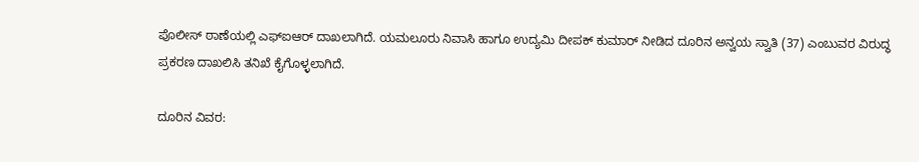ಪೊಲೀಸ್‌ ಠಾಣೆಯಲ್ಲಿ ಎಫ್‌ಐಆರ್ ದಾಖಲಾಗಿದೆ. ಯಮಲೂರು ನಿವಾಸಿ ಹಾಗೂ ಉದ್ಯಮಿ ದೀಪಕ್‌ ಕುಮಾರ್‌ ನೀಡಿದ ದೂರಿನ ಅನ್ವಯ ಸ್ವಾತಿ (37) ಎಂಬುವರ ವಿರುದ್ಧ ಪ್ರಕರಣ ದಾಖಲಿಸಿ ತನಿಖೆ ಕೈಗೊಳ್ಳಲಾಗಿದೆ.

ದೂರಿನ ವಿವರ: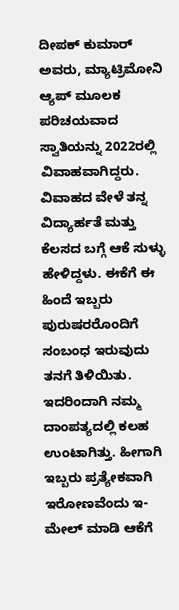ದೀಪಕ್‌ ಕುಮಾರ್‌ ಅವರು, ಮ್ಯಾಟ್ರಿಮೋನಿ ಆ್ಯಪ್ ಮೂಲಕ ಪರಿಚಯವಾದ ಸ್ವಾತಿಯನ್ನು 2022ರಲ್ಲಿ ವಿವಾಹವಾಗಿದ್ದರು. ವಿವಾಹದ ವೇಳೆ ತನ್ನ ವಿದ್ಯಾರ್ಹತೆ ಮತ್ತು ಕೆಲಸದ ಬಗ್ಗೆ ಆಕೆ ಸುಳ್ಳು ಹೇಳಿದ್ದಳು. ಈಕೆಗೆ ಈ ಹಿಂದೆ ಇಬ್ಬರು ಪುರುಷರರೊಂದಿಗೆ ಸಂಬಂಧ ಇರುವುದು ತನಗೆ ತಿಳಿಯಿತು. ಇದರಿಂದಾಗಿ ನಮ್ಮ ದಾಂಪತ್ಯದಲ್ಲಿ ಕಲಹ ಉಂಟಾಗಿತ್ತು. ಹೀಗಾಗಿ ಇಬ್ಬರು ಪ್ರತ್ಯೇಕವಾಗಿ ಇರೋಣವೆಂದು ಇ-ಮೇಲ್‌ ಮಾಡಿ ಆಕೆಗೆ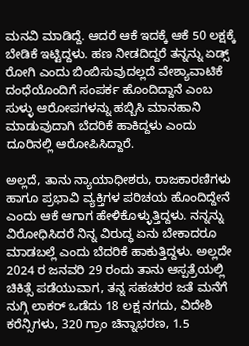ಮನವಿ ಮಾಡಿದ್ದೆ. ಆದರೆ ಆಕೆ ಇದಕ್ಕೆ ಆಕೆ 50 ಲಕ್ಷಕ್ಕೆ ಬೇಡಿಕೆ ಇಟ್ಟಿದ್ದಳು. ಹಣ ನೀಡದಿದ್ದರೆ ತನ್ನನ್ನು ಏಡ್ಸ್ ರೋಗಿ ಎಂದು ಬಿಂಬಿಸುವುದಲ್ಲದೆ ವೇಶ್ಯಾವಾಟಿಕೆ ದಂಧೆಯೊಂದಿಗೆ ಸಂಪರ್ಕ ಹೊಂದಿದ್ದಾನೆ ಎಂಬ ಸುಳ್ಳು ಆರೋಪಗಳನ್ನು ಹಬ್ಬಿಸಿ ಮಾನಹಾನಿ ಮಾಡುವುದಾಗಿ ಬೆದರಿಕೆ ಹಾಕಿದ್ದಳು ಎಂದು ದೂರಿನಲ್ಲಿ ಆರೋಪಿಸಿದ್ದಾರೆ.

ಅಲ್ಲದೆ, ತಾನು ನ್ಯಾಯಾಧೀಶರು, ರಾಜಕಾರಣಿಗಳು ಹಾಗೂ ಪ್ರಭಾವಿ ವ್ಯಕ್ತಿಗಳ ಪರಿಚಯ ಹೊಂದಿದ್ದೇನೆ ಎಂದು ಆಕೆ ಆಗಾಗ ಹೇಳಿಕೊಳ್ಳುತ್ತಿದ್ದಳು. ನನ್ನನ್ನು ವಿರೋಧಿಸಿದರೆ ನಿನ್ನ ವಿರುದ್ಧ ಏನು ಬೇಕಾದರೂ ಮಾಡಬಲ್ಲೆ ಎಂದು ಬೆದರಿಕೆ ಹಾಕುತ್ತಿದ್ದಳು. ಅಲ್ಲದೇ 2024 ರ ಜನವರಿ 29 ರಂದು ತಾನು ಆಸ್ಪತ್ರೆಯಲ್ಲಿ ಚಿಕಿತ್ಸೆ ಪಡೆಯುವಾಗ, ತನ್ನ ಸಹಚರರ ಜತೆ ಮನೆಗೆ ನುಗ್ಗಿ ಲಾಕರ್‌ ಒಡೆದು 18 ಲಕ್ಷ ನಗದು, ವಿದೇಶಿ ಕರೆನ್ಸಿಗಳು, 320 ಗ್ರಾಂ ಚಿನ್ನಾಭರಣ, 1.5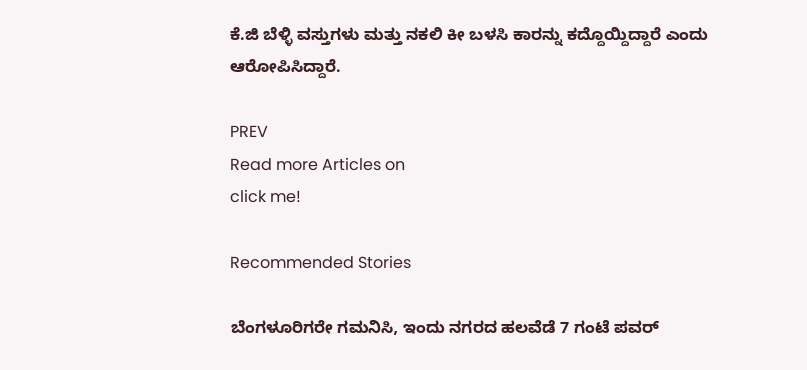ಕೆ.ಜಿ ಬೆಳ್ಳಿ ವಸ್ತುಗಳು ಮತ್ತು ನಕಲಿ ಕೀ ಬಳಸಿ ಕಾರನ್ನು ಕದ್ದೊಯ್ದಿದ್ದಾರೆ ಎಂದು ಆರೋಪಿಸಿದ್ದಾರೆ.

PREV
Read more Articles on
click me!

Recommended Stories

ಬೆಂಗಳೂರಿಗರೇ ಗಮನಿಸಿ, ಇಂದು ನಗರದ ಹಲವೆಡೆ 7 ಗಂಟೆ ಪವರ್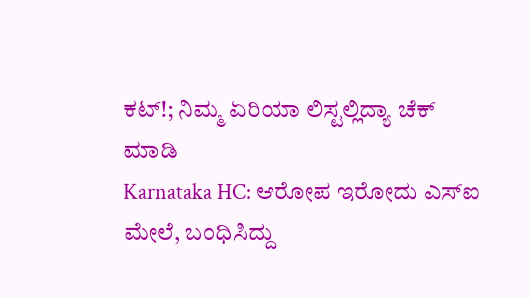ಕಟ್!; ನಿಮ್ಮ ಏರಿಯಾ ಲಿಸ್ಟಲ್ಲಿದ್ಯಾ ಚೆಕ್ ಮಾಡಿ
Karnataka HC: ಆರೋಪ ಇರೋದು ಎಸ್‌ಐ ಮೇಲೆ, ಬಂಧಿಸಿದ್ದು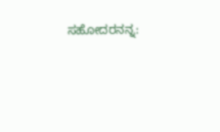ಸಹೋದರನನ್ನ: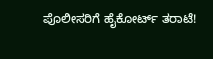ಪೊಲೀಸರಿಗೆ ಹೈಕೋರ್ಟ್ ತರಾಟೆ!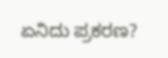ಏನಿದು ಪ್ರಕರಣ?